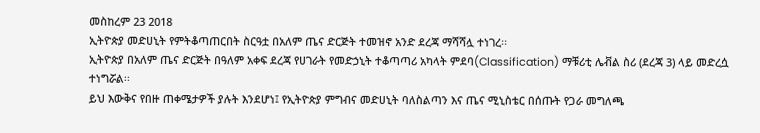መስከረም 23 2018
ኢትዮጵያ መድሀኒት የምትቆጣጠርበት ስርዓቷ በአለም ጤና ድርጅት ተመዝኖ አንድ ደረጃ ማሻሻሏ ተነገረ፡፡
ኢትዮጵያ በአለም ጤና ድርጅት በዓለም አቀፍ ደረጃ የሀገራት የመድኃኒት ተቆጣጣሪ አካላት ምደባ(Classification) ማቹሪቲ ሌቭል ስሪ (ደረጃ 3) ላይ መድረሷ ተነግሯል፡፡
ይህ እውቅና የበዙ ጠቀሜታዎች ያሉት እንደሆነ፤ የኢትዮጵያ ምግብና መድሀኒት ባለስልጣን እና ጤና ሚኒስቴር በሰጡት የጋራ መግለጫ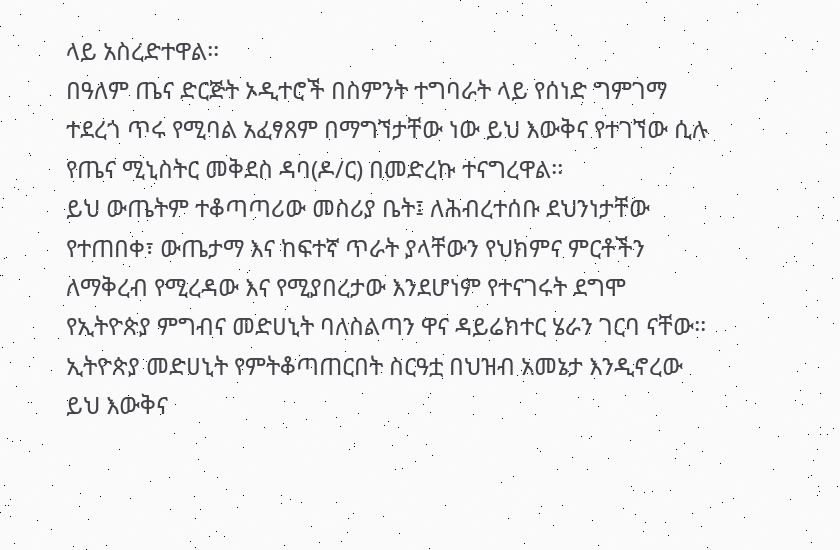ላይ አስረድተዋል፡፡
በዓለም ጤና ድርጅት ኦዲተሮች በስምንት ተግባራት ላይ የሰነድ ግምገማ ተደረጎ ጥሩ የሚባል አፈፃጸም በማግኘታቸው ነው ይህ እውቅና የተገኘው ሲሉ የጤና ሚኒስትር መቅደስ ዳባ(ዶ/ር) በመድረኩ ተናግረዋል፡፡
ይህ ውጤትም ተቆጣጣሪው መስሪያ ቤት፤ ለሕብረተሰቡ ደህንነታቸው የተጠበቀ፣ ውጤታማ እና ከፍተኛ ጥራት ያላቸውን የህክምና ምርቶችን ለማቅረብ የሚረዳው እና የሚያበረታው እንደሆነም የተናገሩት ደግሞ የኢትዮጵያ ምግብና መድሀኒት ባለስልጣን ዋና ዳይሬክተር ሄራን ገርባ ናቸው፡፡
ኢትዮጵያ መድሀኒት የምትቆጣጠርበት ስርዓቷ በህዝብ አመኔታ እንዲኖረው ይህ እውቅና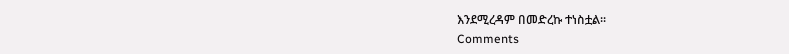እንደሚረዳም በመድረኩ ተነስቷል፡፡
Comments